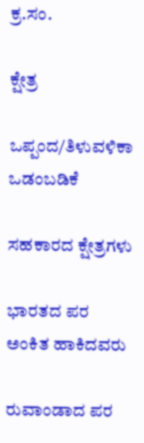ಕ್ರ.ಸಂ.

ಕ್ಷೇತ್ರ

ಒಪ್ಪಂದ/ತಿಳುವಳಿಕಾ ಒಡಂಬಡಿಕೆ

ಸಹಕಾರದ ಕ್ಷೇತ್ರಗಳು

ಭಾರತದ ಪರ ಅಂಕಿತ ಹಾಕಿದವರು

ರುವಾಂಡಾದ ಪರ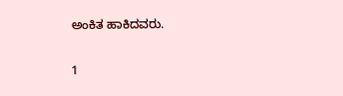ಅಂಕಿತ ಹಾಕಿದವರು.

1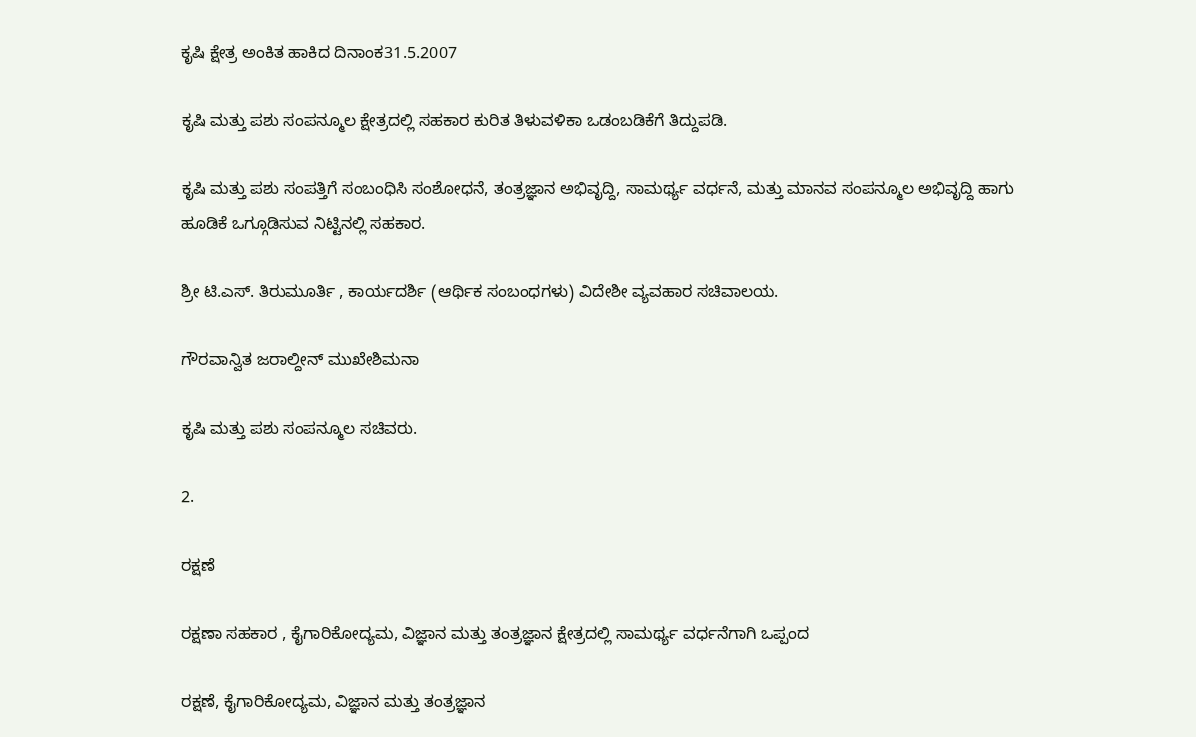ಕೃಷಿ ಕ್ಷೇತ್ರ ಅಂಕಿತ ಹಾಕಿದ ದಿನಾಂಕ31.5.2007

ಕೃಷಿ ಮತ್ತು ಪಶು ಸಂಪನ್ಮೂಲ ಕ್ಷೇತ್ರದಲ್ಲಿ ಸಹಕಾರ ಕುರಿತ ತಿಳುವಳಿಕಾ ಒಡಂಬಡಿಕೆಗೆ ತಿದ್ದುಪಡಿ.

ಕೃಷಿ ಮತ್ತು ಪಶು ಸಂಪತ್ತಿಗೆ ಸಂಬಂಧಿಸಿ ಸಂಶೋಧನೆ, ತಂತ್ರಜ್ಞಾನ ಅಭಿವೃದ್ದಿ, ಸಾಮರ್ಥ್ಯ ವರ್ಧನೆ, ಮತ್ತು ಮಾನವ ಸಂಪನ್ಮೂಲ ಅಭಿವೃದ್ದಿ ಹಾಗು ಹೂಡಿಕೆ ಒಗ್ಗೂಡಿಸುವ ನಿಟ್ಟಿನಲ್ಲಿ ಸಹಕಾರ.

ಶ್ರೀ ಟಿ.ಎಸ್. ತಿರುಮೂರ್ತಿ , ಕಾರ್ಯದರ್ಶಿ (ಆರ್ಥಿಕ ಸಂಬಂಧಗಳು) ವಿದೇಶೀ ವ್ಯವಹಾರ ಸಚಿವಾಲಯ.

ಗೌರವಾನ್ವಿತ ಜರಾಲ್ದೀನ್ ಮುಖೇಶಿಮನಾ

ಕೃಷಿ ಮತ್ತು ಪಶು ಸಂಪನ್ಮೂಲ ಸಚಿವರು.

2.

ರಕ್ಷಣೆ

ರಕ್ಷಣಾ ಸಹಕಾರ , ಕೈಗಾರಿಕೋದ್ಯಮ, ವಿಜ್ಞಾನ ಮತ್ತು ತಂತ್ರಜ್ಞಾನ ಕ್ಷೇತ್ರದಲ್ಲಿ ಸಾಮರ್ಥ್ಯ ವರ್ಧನೆಗಾಗಿ ಒಪ್ಪಂದ

ರಕ್ಷಣೆ, ಕೈಗಾರಿಕೋದ್ಯಮ, ವಿಜ್ಞಾನ ಮತ್ತು ತಂತ್ರಜ್ಞಾನ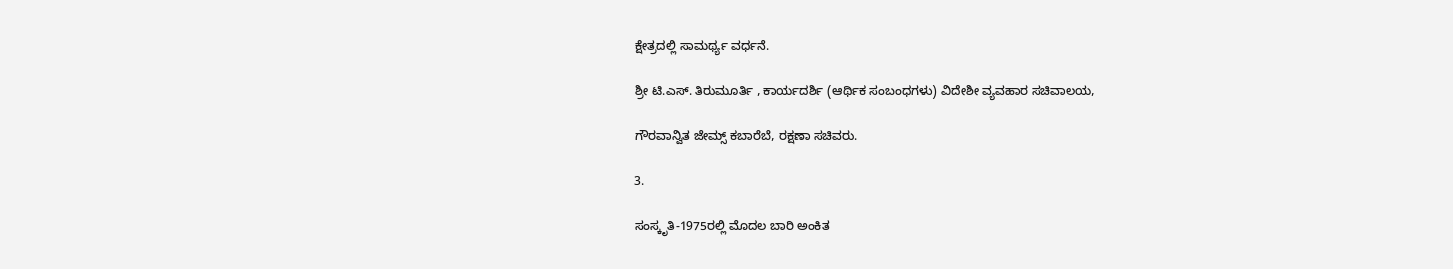ಕ್ಷೇತ್ರದಲ್ಲಿ ಸಾಮರ್ಥ್ಯ ವರ್ಧನೆ.

ಶ್ರೀ ಟಿ.ಎಸ್. ತಿರುಮೂರ್ತಿ , ಕಾರ್ಯದರ್ಶಿ (ಆರ್ಥಿಕ ಸಂಬಂಧಗಳು) ವಿದೇಶೀ ವ್ಯವಹಾರ ಸಚಿವಾಲಯ,

ಗೌರವಾನ್ವಿತ ಜೇಮ್ಸ್ ಕಬಾರೆಬೆ, ರಕ್ಷಣಾ ಸಚಿವರು.

3.

ಸಂಸ್ಕೃತಿ-1975ರಲ್ಲಿ ಮೊದಲ ಬಾರಿ ಅಂಕಿತ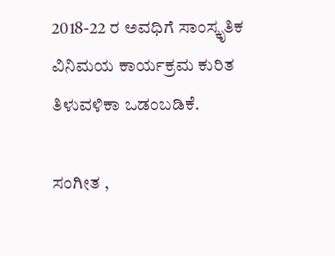2018-22 ರ ಅವಧಿಗೆ ಸಾಂಸ್ಕೃತಿಕ ವಿನಿಮಯ ಕಾರ್ಯಕ್ರಮ ಕುರಿತ ತಿಳುವಳಿಕಾ ಒಡಂಬಡಿಕೆ.

ಸಂಗೀತ ,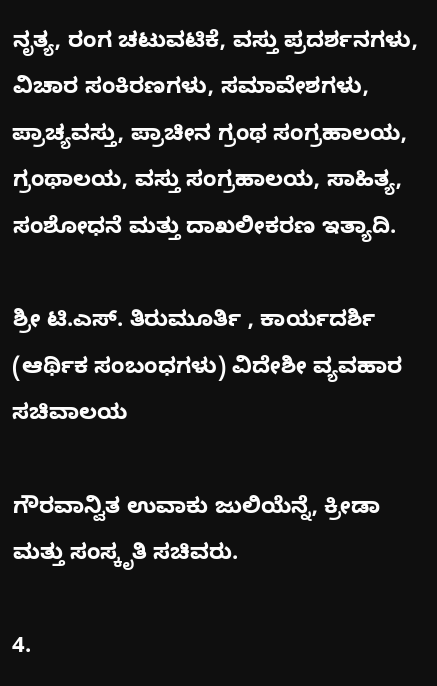ನೃತ್ಯ, ರಂಗ ಚಟುವಟಿಕೆ, ವಸ್ತು ಪ್ರದರ್ಶನಗಳು, ವಿಚಾರ ಸಂಕಿರಣಗಳು, ಸಮಾವೇಶಗಳು, ಪ್ರಾಚ್ಯವಸ್ತು, ಪ್ರಾಚೀನ ಗ್ರಂಥ ಸಂಗ್ರಹಾಲಯ, ಗ್ರಂಥಾಲಯ, ವಸ್ತು ಸಂಗ್ರಹಾಲಯ, ಸಾಹಿತ್ಯ, ಸಂಶೋಧನೆ ಮತ್ತು ದಾಖಲೀಕರಣ ಇತ್ಯಾದಿ.

ಶ್ರೀ ಟಿ.ಎಸ್. ತಿರುಮೂರ್ತಿ , ಕಾರ್ಯದರ್ಶಿ (ಆರ್ಥಿಕ ಸಂಬಂಧಗಳು) ವಿದೇಶೀ ವ್ಯವಹಾರ ಸಚಿವಾಲಯ

ಗೌರವಾನ್ವಿತ ಉವಾಕು ಜುಲಿಯೆನ್ನೆ, ಕ್ರೀಡಾ ಮತ್ತು ಸಂಸ್ಕೃತಿ ಸಚಿವರು.

4.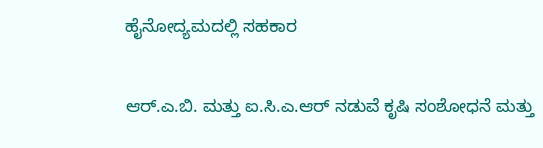ಹೈನೋದ್ಯಮದಲ್ಲಿ ಸಹಕಾರ

ಆರ್.ಎ.ಬಿ. ಮತ್ತು ಐ.ಸಿ.ಎ.ಆರ್ ನಡುವೆ ಕೃಷಿ ಸಂಶೋಧನೆ ಮತ್ತು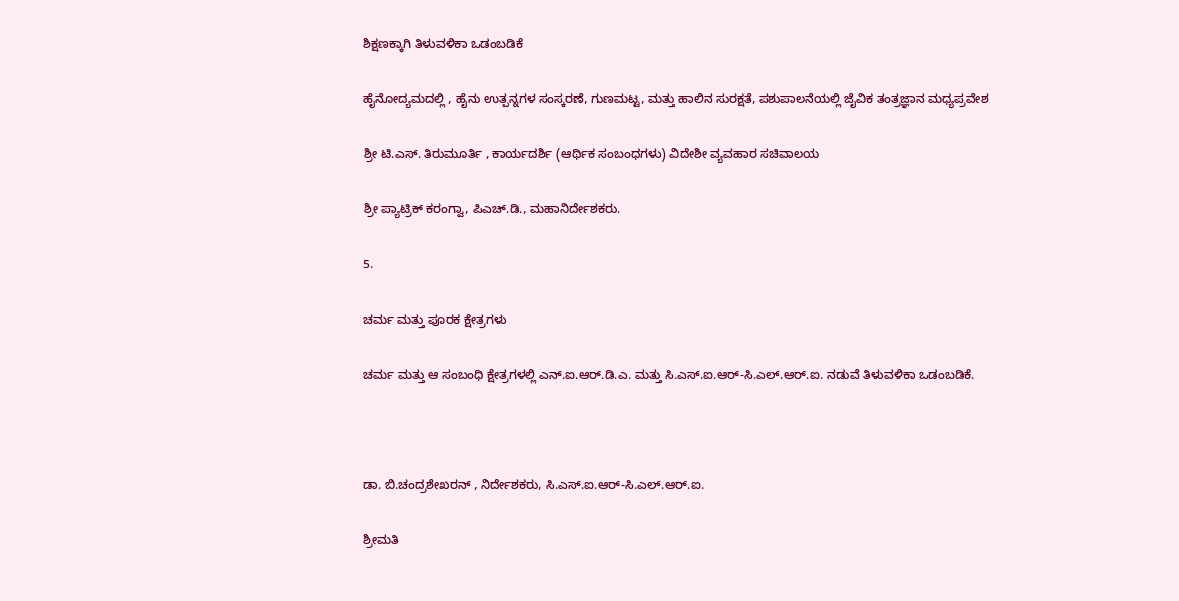ಶಿಕ್ಷಣಕ್ಕಾಗಿ ತಿಳುವಳಿಕಾ ಒಡಂಬಡಿಕೆ

ಹೈನೋದ್ಯಮದಲ್ಲಿ , ಹೈನು ಉತ್ಪನ್ನಗಳ ಸಂಸ್ಕರಣೆ, ಗುಣಮಟ್ಟ, ಮತ್ತು ಹಾಲಿನ ಸುರಕ್ಷತೆ, ಪಶುಪಾಲನೆಯಲ್ಲಿ ಜೈವಿಕ ತಂತ್ರಜ್ಞಾನ ಮಧ್ಯಪ್ರವೇಶ

ಶ್ರೀ ಟಿ.ಎಸ್. ತಿರುಮೂರ್ತಿ , ಕಾರ್ಯದರ್ಶಿ (ಆರ್ಥಿಕ ಸಂಬಂಧಗಳು) ವಿದೇಶೀ ವ್ಯವಹಾರ ಸಚಿವಾಲಯ

ಶ್ರೀ ಪ್ಯಾಟ್ರಿಕ್ ಕರಂಗ್ವಾ, ಪಿಎಚ್.ಡಿ., ಮಹಾನಿರ್ದೇಶಕರು.

5.

ಚರ್ಮ ಮತ್ತು ಪೂರಕ ಕ್ಷೇತ್ರಗಳು

ಚರ್ಮ ಮತ್ತು ಆ ಸಂಬಂಧಿ ಕ್ಷೇತ್ರಗಳಲ್ಲಿ ಎನ್.ಐ.ಆರ್.ಡಿ.ಎ. ಮತ್ತು ಸಿ.ಎಸ್.ಐ.ಆರ್-ಸಿ.ಎಲ್.ಆರ್.ಐ. ನಡುವೆ ತಿಳುವಳಿಕಾ ಒಡಂಬಡಿಕೆ.



ಡಾ. ಬಿ.ಚಂದ್ರಶೇಖರನ್ , ನಿರ್ದೇಶಕರು, ಸಿ.ಎಸ್.ಐ.ಆರ್-ಸಿ.ಎಲ್.ಆರ್.ಐ.

ಶ್ರೀಮತಿ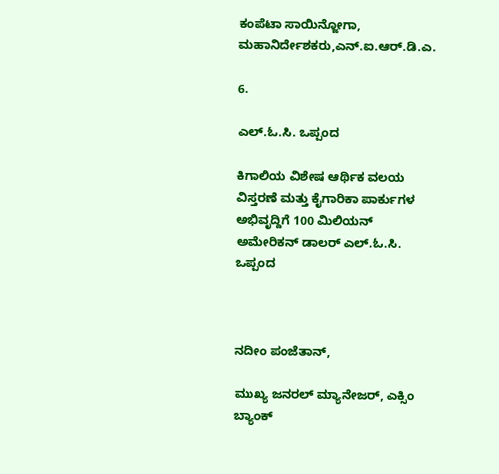ಕಂಪೆಟಾ ಸಾಯಿನ್ಜೋಗಾ, ಮಹಾನಿರ್ದೇಶಕರು,ಎನ್.ಐ.ಆರ್.ಡಿ.ಎ.

6.

ಎಲ್.ಓ.ಸಿ. ಒಪ್ಪಂದ

ಕಿಗಾಲಿಯ ವಿಶೇಷ ಆರ್ಥಿಕ ವಲಯ ವಿಸ್ತರಣೆ ಮತ್ತು ಕೈಗಾರಿಕಾ ಪಾರ್ಕುಗಳ ಅಭಿವೃದ್ದಿಗೆ 100 ಮಿಲಿಯನ್ ಅಮೇರಿಕನ್ ಡಾಲರ್ ಎಲ್.ಓ.ಸಿ. ಒಪ್ಪಂದ



ನದೀಂ ಪಂಜೆತಾನ್,

ಮುಖ್ಯ ಜನರಲ್ ಮ್ಯಾನೇಜರ್, ಎಕ್ಸಿಂ ಬ್ಯಾಂಕ್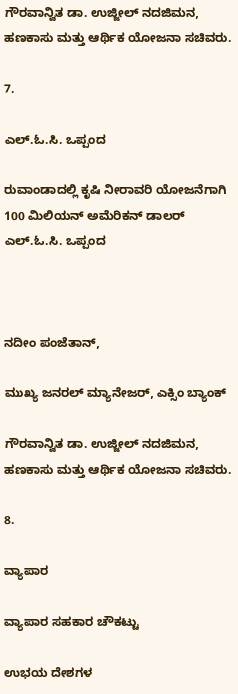ಗೌರವಾನ್ವಿತ ಡಾ. ಉಜ್ಜೀಲ್ ನದಜಿಮನ, ಹಣಕಾಸು ಮತ್ತು ಆರ್ಥಿಕ ಯೋಜನಾ ಸಚಿವರು.

7.

ಎಲ್.ಓ.ಸಿ. ಒಪ್ಪಂದ

ರುವಾಂಡಾದಲ್ಲಿ ಕೃಷಿ ನೀರಾವರಿ ಯೋಜನೆಗಾಗಿ 100 ಮಿಲಿಯನ್ ಅಮೆರಿಕನ್ ಡಾಲರ್ ಎಲ್.ಓ.ಸಿ. ಒಪ್ಪಂದ



ನದೀಂ ಪಂಜೆತಾನ್,

ಮುಖ್ಯ ಜನರಲ್ ಮ್ಯಾನೇಜರ್, ಎಕ್ಸಿಂ ಬ್ಯಾಂಕ್

ಗೌರವಾನ್ವಿತ ಡಾ. ಉಜ್ಜೀಲ್ ನದಜಿಮನ, ಹಣಕಾಸು ಮತ್ತು ಆರ್ಥಿಕ ಯೋಜನಾ ಸಚಿವರು.

8.

ವ್ಯಾಪಾರ

ವ್ಯಾಪಾರ ಸಹಕಾರ ಚೌಕಟ್ಟು

ಉಭಯ ದೇಶಗಳ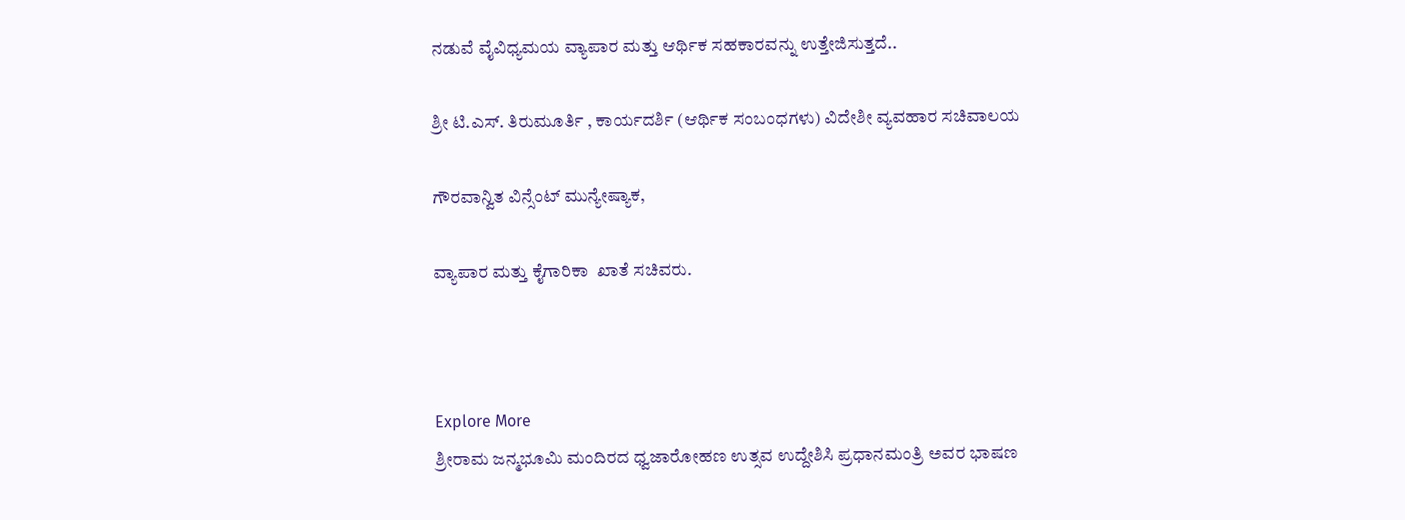ನಡುವೆ ವೈವಿಧ್ಯಮಯ ವ್ಯಾಪಾರ ಮತ್ತು ಆರ್ಥಿಕ ಸಹಕಾರವನ್ನು ಉತ್ತೇಜಿಸುತ್ತದೆ..

ಶ್ರೀ ಟಿ.ಎಸ್. ತಿರುಮೂರ್ತಿ , ಕಾರ್ಯದರ್ಶಿ (ಆರ್ಥಿಕ ಸಂಬಂಧಗಳು) ವಿದೇಶೀ ವ್ಯವಹಾರ ಸಚಿವಾಲಯ

ಗೌರವಾನ್ವಿತ ವಿನ್ಸೆಂಟ್ ಮುನ್ಯೇಷ್ಯಾಕ,

ವ್ಯಾಪಾರ ಮತ್ತು ಕೈಗಾರಿಕಾ  ಖಾತೆ ಸಚಿವರು.



Explore More
ಶ್ರೀರಾಮ ಜನ್ಮಭೂಮಿ ಮಂದಿರದ ಧ್ವಜಾರೋಹಣ ಉತ್ಸವ ಉದ್ದೇಶಿಸಿ ಪ್ರಧಾನಮಂತ್ರಿ ಅವರ ಭಾಷಣ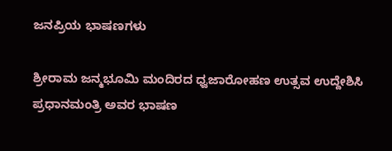ಜನಪ್ರಿಯ ಭಾಷಣಗಳು

ಶ್ರೀರಾಮ ಜನ್ಮಭೂಮಿ ಮಂದಿರದ ಧ್ವಜಾರೋಹಣ ಉತ್ಸವ ಉದ್ದೇಶಿಸಿ ಪ್ರಧಾನಮಂತ್ರಿ ಅವರ ಭಾಷಣ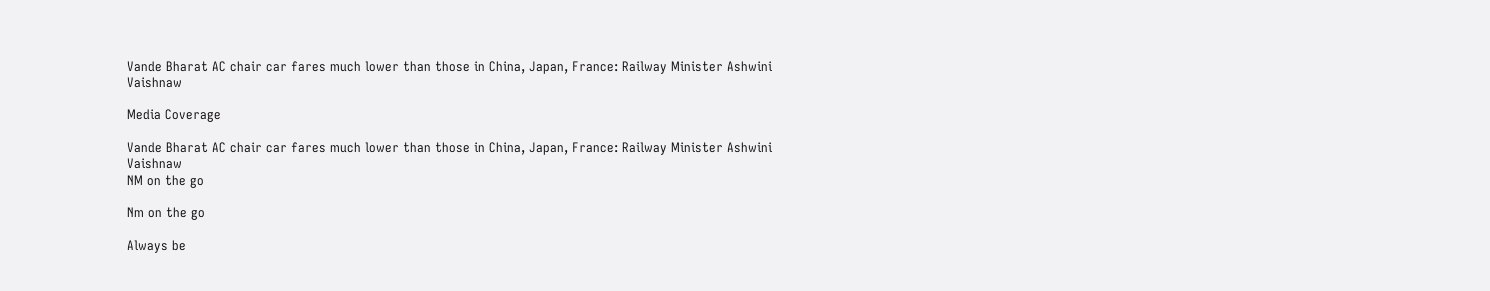Vande Bharat AC chair car fares much lower than those in China, Japan, France: Railway Minister Ashwini Vaishnaw

Media Coverage

Vande Bharat AC chair car fares much lower than those in China, Japan, France: Railway Minister Ashwini Vaishnaw
NM on the go

Nm on the go

Always be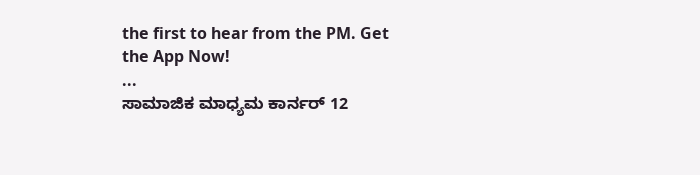the first to hear from the PM. Get the App Now!
...
ಸಾಮಾಜಿಕ ಮಾಧ್ಯಮ ಕಾರ್ನರ್ 12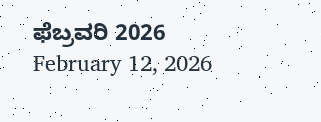ಫೆಬ್ರವರಿ 2026
February 12, 2026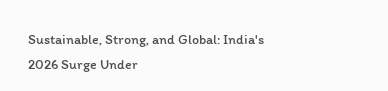Sustainable, Strong, and Global: India's 2026 Surge Under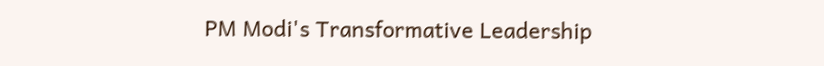PM Modi's Transformative Leadership